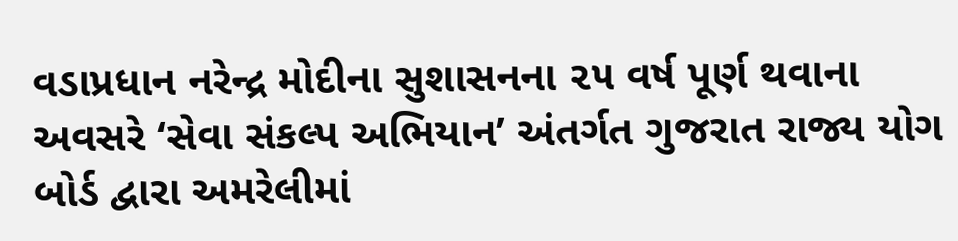વડાપ્રધાન નરેન્દ્ર મોદીના સુશાસનના ૨૫ વર્ષ પૂર્ણ થવાના અવસરે ‘સેવા સંકલ્પ અભિયાન’ અંતર્ગત ગુજરાત રાજ્ય યોગ બોર્ડ દ્વારા અમરેલીમાં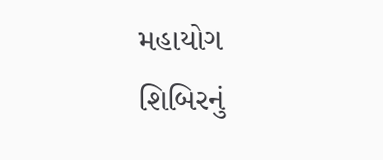મહાયોગ શિબિરનું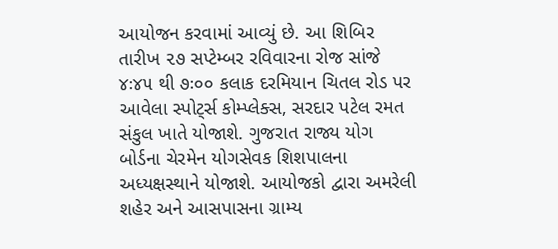આયોજન કરવામાં આવ્યું છે. આ શિબિર તારીખ ૨૭ સપ્ટેમ્બર રવિવારના રોજ સાંજે ૪ઃ૪૫ થી ૭ઃ૦૦ કલાક દરમિયાન ચિતલ રોડ પર આવેલા સ્પોટ્‌ર્સ કોમ્પ્લેક્સ, સરદાર પટેલ રમત સંકુલ ખાતે યોજાશે. ગુજરાત રાજ્ય યોગ બોર્ડના ચેરમેન યોગસેવક શિશપાલના અધ્યક્ષસ્થાને યોજાશે. આયોજકો દ્વારા અમરેલી શહેર અને આસપાસના ગ્રામ્ય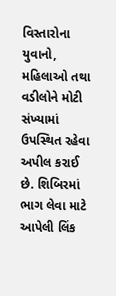વિસ્તારોના યુવાનો, મહિલાઓ તથા વડીલોને મોટી સંખ્યામાં ઉપસ્થિત રહેવા અપીલ કરાઈ છે. શિબિરમાં ભાગ લેવા માટે આપેલી લિંક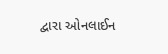દ્વારા ઓનલાઈન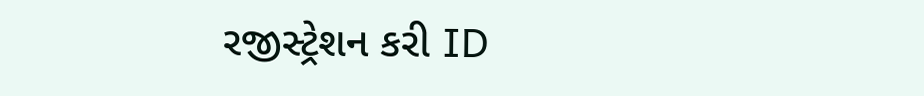રજીસ્ટ્રેશન કરી ID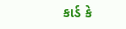કાર્ડ કે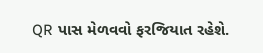QR પાસ મેળવવો ફરજિયાત રહેશે.